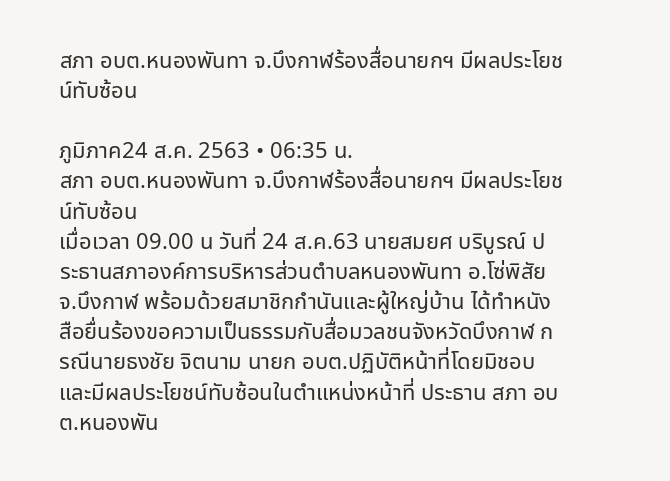สภา อบต.หนองพันทา จ.บึงกาฬร้องสื่อนายกฯ มีผลประโยชน์ทับซ้อน

ภูมิภาค24 ส.ค. 2563 • 06:35 น.
สภา อบต.หนองพันทา จ.บึงกาฬร้องสื่อนายกฯ มีผลประโยชน์ทับซ้อน
เมื่อเวลา 09.00 น วันที่ 24 ส.ค.63 นายสมยศ บริบูรณ์ ประธานสภาองค์การบริหารส่วนตำบลหนองพันทา อ.โซ่พิสัย จ.บึงกาฬ พร้อมด้วยสมาชิกกำนันและผู้ใหญ่บ้าน ได้ทำหนังสือยื่นร้องขอความเป็นธรรมกับสื่อมวลชนจังหวัดบึงกาฬ กรณีนายธงชัย จิตนาม นายก อบต.ปฏิบัติหน้าที่โดยมิชอบและมีผลประโยชน์ทับซ้อนในตำแหน่งหน้าที่ ประธาน สภา อบต.หนองพัน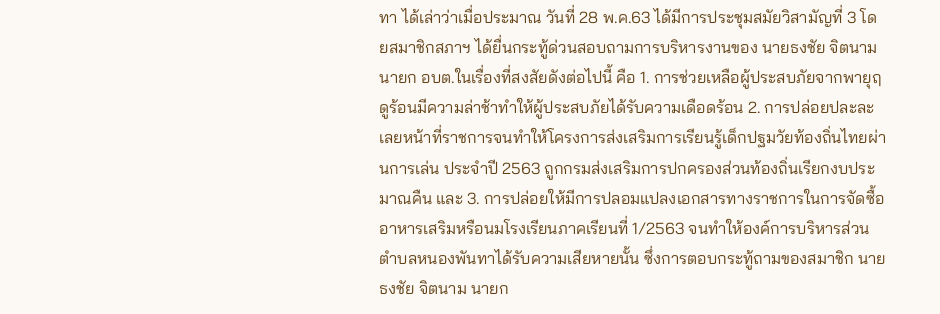ทา ได้เล่าว่าเมื่อประมาณ วันที่ 28 พ.ค.63 ได้มีการประชุมสมัยวิสามัญที่ 3 โดยสมาชิกสภาฯ ได้ยื่นกระทู้ด่วนสอบถามการบริหารงานของ นายธงชัย จิตนาม นายก อบต.ในเรื่องที่สงสัยดังต่อไปนี้ คือ 1. การช่วยเหลือผู้ประสบภัยจากพายุฤดูร้อนมีความล่าช้าทำให้ผู้ประสบภัยได้รับความเดือดร้อน 2. การปล่อยปละละเลยหน้าที่ราชการจนทำให้โครงการส่งเสริมการเรียนรู้เด็กปฐมวัยท้องถิ่นไทยผ่านการเล่น ประจำปี 2563 ถูกกรมส่งเสริมการปกครองส่วนท้องถิ่นเรียกงบประมาณคืน และ 3. การปล่อยให้มีการปลอมแปลงเอกสารทางราชการในการจัดซื้ออาหารเสริมหรือนมโรงเรียนภาคเรียนที่ 1/2563 จนทำให้องค์การบริหารส่วนตำบลหนองพันทาได้รับความเสียหายนั้น ซึ่งการตอบกระทู้ถามของสมาชิก นายธงชัย จิตนาม นายก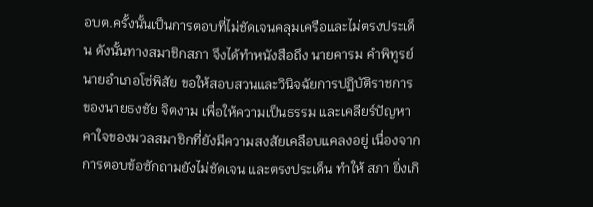อบต.ครั้งนั้นเป็นการตอบที่ไม่ชัดเจนคลุมเครือและไม่ตรงประเด็น ดังนั้นทางสมาชิกสภา จึงได้ทำหนังสือถึง นายคารม คำพิทูรย์ นายอำเภอโซ่พิสัย ขอให้สอบสวนและวินิจฉัยการปฏิบัติราชการ ของนายธงชัย จิตงาม เพื่อให้ความเป็นธรรม และเคลียร์ปัญหาคาใจของมวลสมาชิกที่ยังมีความสงสัยเคลือบแคลงอยู่ เนื่องจากการตอบข้อซักถามยังไม่ชัดเจน และตรงประเด็น ทำให้ สภา ยิ่งเกิ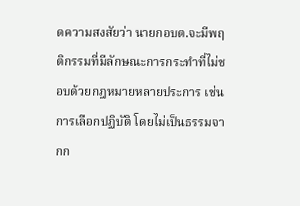ดความสงสัยว่า นายกอบต.จะมีพฤติกรรมที่มีลักษณะการกระทำที่ไม่ชอบด้วยกฎหมายหลายประการ เช่น การเลือกปฏิบัติ โดยไม่เป็นธรรมจากก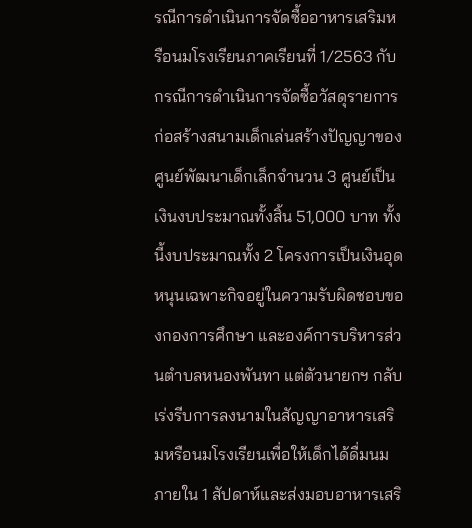รณีการดำเนินการจัดซื้ออาหารเสริมหรือนมโรงเรียนภาคเรียนที่ 1/2563 กับกรณีการดำเนินการจัดซื้อวัสดุรายการก่อสร้างสนามเด็กเล่นสร้างปัญญาของศูนย์พัฒนาเด็กเล็กจำนวน 3 ศูนย์เป็นเงินงบประมาณทั้งสิ้น 51,000 บาท ทั้งนี้งบประมาณทั้ง 2 โครงการเป็นเงินอุดหนุนเฉพาะกิจอยู่ในความรับผิดชอบของกองการศึกษา และองค์การบริหารส่วนตำบลหนองพันทา แต่ตัวนายกฯ กลับเร่งรีบการลงนามในสัญญาอาหารเสริมหรือนมโรงเรียนเพื่อให้เด็กได้ดื่มนมภายใน 1 สัปดาห์และส่งมอบอาหารเสริ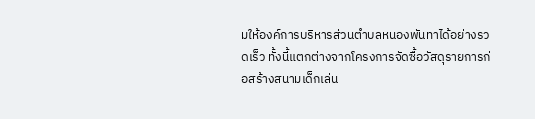มให้องค์การบริหารส่วนตำบลหนองพันทาได้อย่างรวดเร็ว ทั้งนี้แตกต่างจากโครงการจัดซื้อวัสดุรายการก่อสร้างสนามเด็กเล่น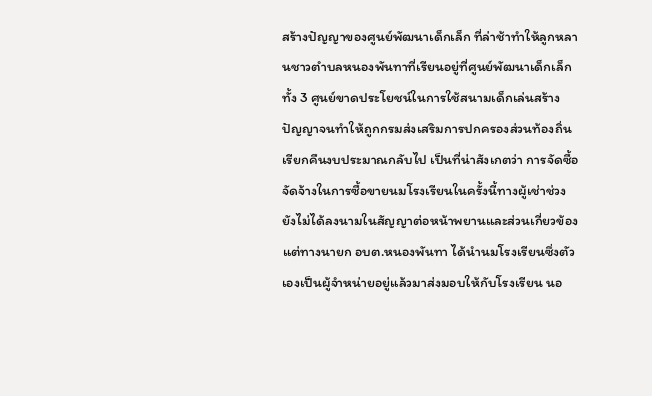สร้างปัญญาของศูนย์พัฒนาเด็กเล็ก ที่ล่าช้าทำให้ลูกหลานชาวตำบลหนองพันทาที่เรียนอยู่ที่ศูนย์พัฒนาเด็กเล็กทั้ง 3 ศูนย์ขาดประโยชน์ในการใช้สนามเด็กเล่นสร้างปัญญาจนทำให้ถูกกรมส่งเสริมการปกครองส่วนท้องถิ่นเรียกคืนงบประมาณกลับไป เป็นที่น่าสังเกตว่า การจัดซื้อจัดจ้างในการซื้อขายนมโรงเรียนในครั้งนี้ทางผู้เช่าช่วง ยังไม่ได้ลงนามในสัญญาต่อหน้าพยานและส่วนเกี่ยวข้อง แต่ทางนายก อบต.หนองพันทา ได้นำนมโรงเรียนซึ่งตัวเองเป็นผู้จำหน่ายอยู่แล้วมาส่งมอบให้กับโรงเรียน นอ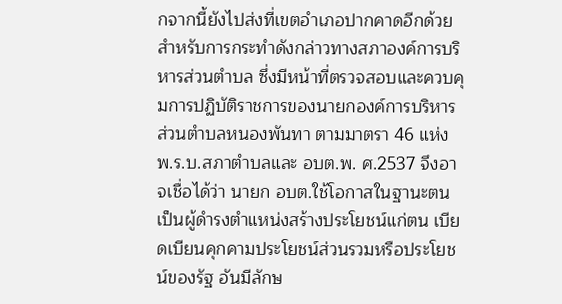กจากนี้ยังไปส่งที่เขตอำเภอปากคาดอีกด้วย สำหรับการกระทำดังกล่าวทางสภาองค์การบริหารส่วนตำบล ซึ่งมีหน้าที่ตรวจสอบและควบคุมการปฏิบัติราชการของนายกองค์การบริหารส่วนตำบลหนองพันทา ตามมาตรา 46 แห่ง พ.ร.บ.สภาตำบลและ อบต.พ. ศ.2537 จึงอาจเชื่อได้ว่า นายก อบต.ใช้โอกาสในฐานะตนเป็นผู้ดำรงตำแหน่งสร้างประโยชน์แก่ตน เบียดเบียนคุกคามประโยชน์ส่วนรวมหรือประโยชน์ของรัฐ อันมีลักษ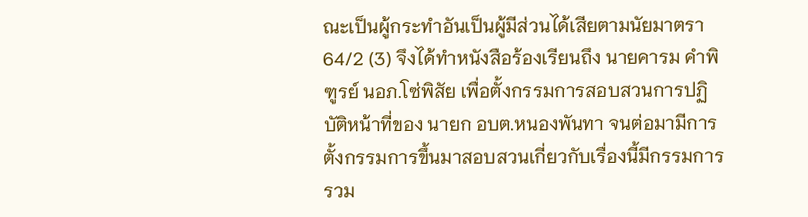ณะเป็นผู้กระทำอันเป็นผู้มีส่วนได้เสียตามนัยมาตรา 64/2 (3) จึงได้ทำหนังสือร้องเรียนถึง นายคารม คำพิฑูรย์ นอภ.โซ่พิสัย เพื่อตั้งกรรมการสอบสวนการปฏิบัติหน้าที่ของ นายก อบต.หนองพันทา จนต่อมามีการตั้งกรรมการขึ้นมาสอบสวนเกี่ยวกับเรื่องนี้มีกรรมการรวม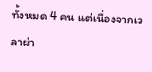ทั้งหมด 4 คน แต่เนื่องจากเวลาผ่า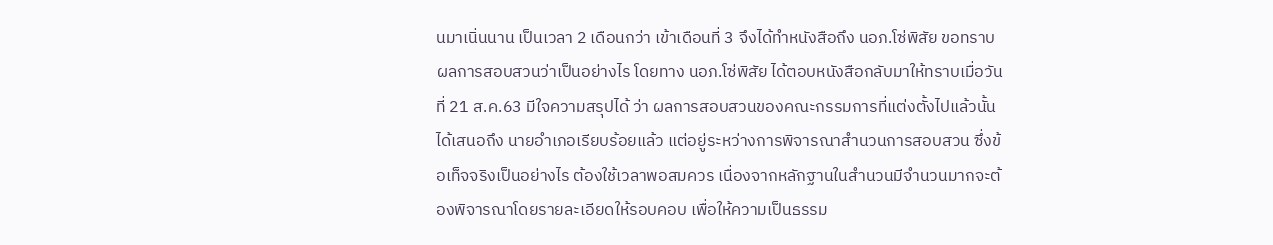นมาเนิ่นนาน เป็นเวลา 2 เดือนกว่า เข้าเดือนที่ 3 จึงได้ทำหนังสือถึง นอภ.โซ่พิสัย ขอทราบผลการสอบสวนว่าเป็นอย่างไร โดยทาง นอภ.โซ่พิสัย ได้ตอบหนังสือกลับมาให้ทราบเมื่อวันที่ 21 ส.ค.63 มีใจความสรุปได้ ว่า ผลการสอบสวนของคณะกรรมการที่แต่งตั้งไปแล้วนั้นได้เสนอถึง นายอำเภอเรียบร้อยแล้ว แต่อยู่ระหว่างการพิจารณาสำนวนการสอบสวน ซึ่งข้อเท็จจริงเป็นอย่างไร ต้องใช้เวลาพอสมควร เนื่องจากหลักฐานในสำนวนมีจำนวนมากจะต้องพิจารณาโดยรายละเอียดให้รอบคอบ เพื่อให้ความเป็นธรรม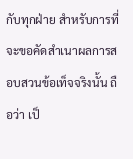กับทุกฝ่าย สำหรับการที่จะขอคัดสำเนาผลการสอบสวนข้อเท็จจริงนั้น ถือว่า เป็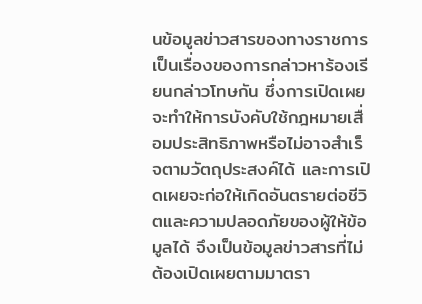นข้อมูลข่าวสารของทางราชการ เป็นเรื่องของการกล่าวหาร้องเรียนกล่าวโทษกัน ซึ่งการเปิดเผยจะทำให้การบังคับใช้กฎหมายเสื่อมประสิทธิภาพหรือไม่อาจสำเร็จตามวัตถุประสงค์ได้ และการเปิดเผยจะก่อให้เกิดอันตรายต่อชีวิตและความปลอดภัยของผู้ให้ข้อมูลได้ จึงเป็นข้อมูลข่าวสารที่ไม่ต้องเปิดเผยตามมาตรา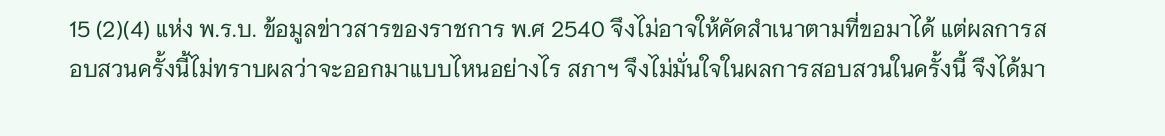15 (2)(4) แห่ง พ.ร.บ. ข้อมูลข่าวสารของราชการ พ.ศ 2540 จึงไม่อาจให้คัดสำเนาตามที่ขอมาได้ แต่ผลการสอบสวนครั้งนี้ไม่ทราบผลว่าจะออกมาแบบไหนอย่างไร สภาฯ จึงไม่มั่นใจในผลการสอบสวนในครั้งนี้ จึงได้มา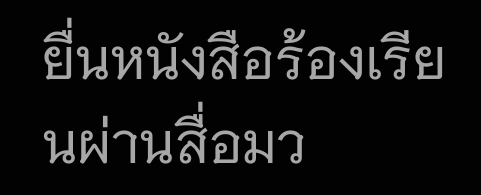ยื่นหนังสือร้องเรียนผ่านสื่อมว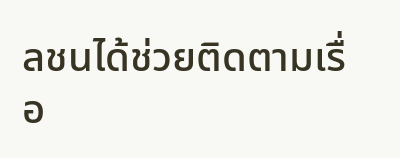ลชนได้ช่วยติดตามเรื่อ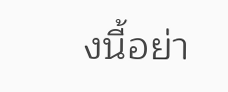งนี้อย่า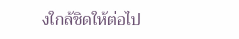งใกล้ชิดให้ต่อไป